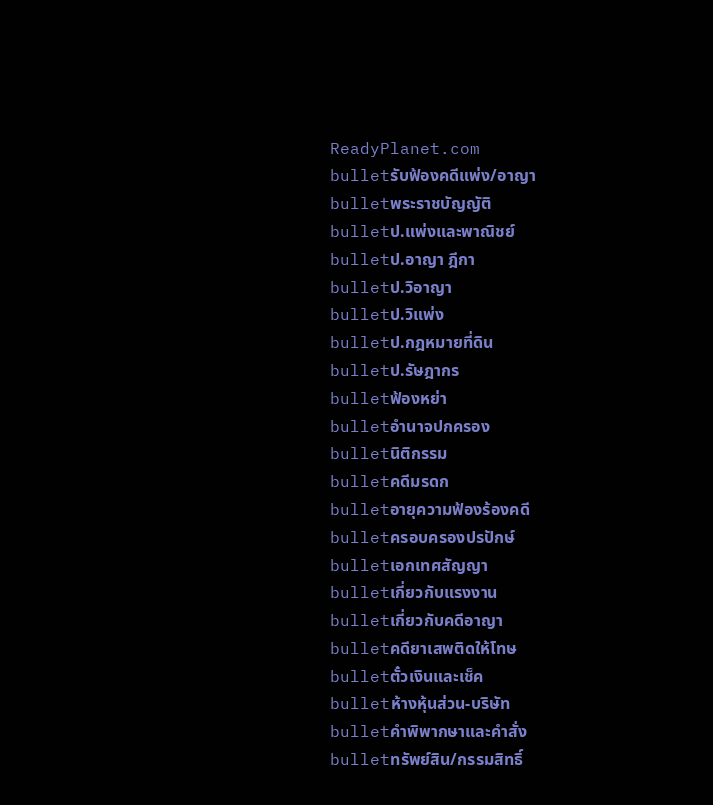ReadyPlanet.com
bulletรับฟ้องคดีแพ่ง/อาญา
bulletพระราชบัญญัติ
bulletป.แพ่งและพาณิชย์
bulletป.อาญา ฎีกา
bulletป.วิอาญา
bulletป.วิแพ่ง
bulletป.กฎหมายที่ดิน
bulletป.รัษฎากร
bulletฟ้องหย่า
bulletอำนาจปกครอง
bulletนิติกรรม
bulletคดีมรดก
bulletอายุความฟ้องร้องคดี
bulletครอบครองปรปักษ์
bulletเอกเทศสัญญา
bulletเกี่ยวกับแรงงาน
bulletเกี่ยวกับคดีอาญา
bulletคดียาเสพติดให้โทษ
bulletตั๋วเงินและเช็ค
bulletห้างหุ้นส่วน-บริษัท
bulletคำพิพากษาและคำสั่ง
bulletทรัพย์สิน/กรรมสิทธิ์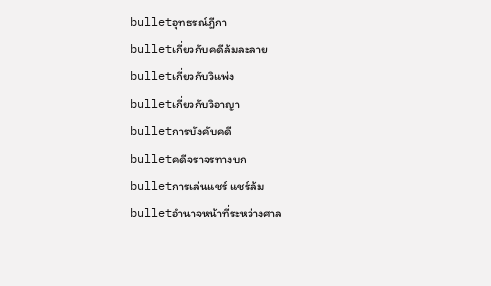bulletอุทธรณ์ฎีกา
bulletเกี่ยวกับคดีล้มละลาย
bulletเกี่ยวกับวิแพ่ง
bulletเกี่ยวกับวิอาญา
bulletการบังคับคดี
bulletคดีจราจรทางบก
bulletการเล่นแชร์ แชร์ล้ม
bulletอำนาจหน้าที่ระหว่างศาล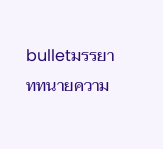bulletมรรยาททนายความ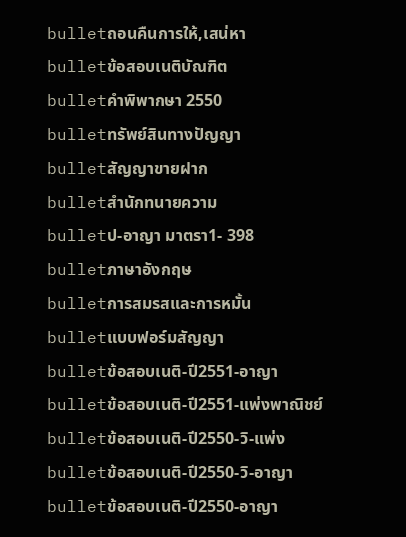bulletถอนคืนการให้,เสน่หา
bulletข้อสอบเนติบัณฑิต
bulletคำพิพากษา 2550
bulletทรัพย์สินทางปัญญา
bulletสัญญาขายฝาก
bulletสำนักทนายความ
bulletป-อาญา มาตรา1- 398
bulletภาษาอังกฤษ
bulletการสมรสและการหมั้น
bulletแบบฟอร์มสัญญา
bulletข้อสอบเนติ-ปี2551-อาญา
bulletข้อสอบเนติ-ปี2551-แพ่งพาณิชย์
bulletข้อสอบเนติ-ปี2550-วิ-แพ่ง
bulletข้อสอบเนติ-ปี2550-วิ-อาญา
bulletข้อสอบเนติ-ปี2550-อาญา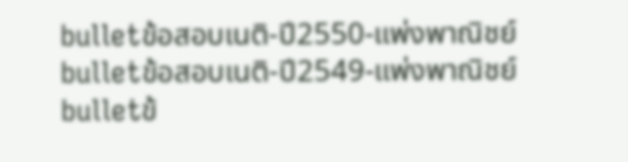bulletข้อสอบเนติ-ปี2550-แพ่งพาณิชย์
bulletข้อสอบเนติ-ปี2549-แพ่งพาณิชย์
bulletข้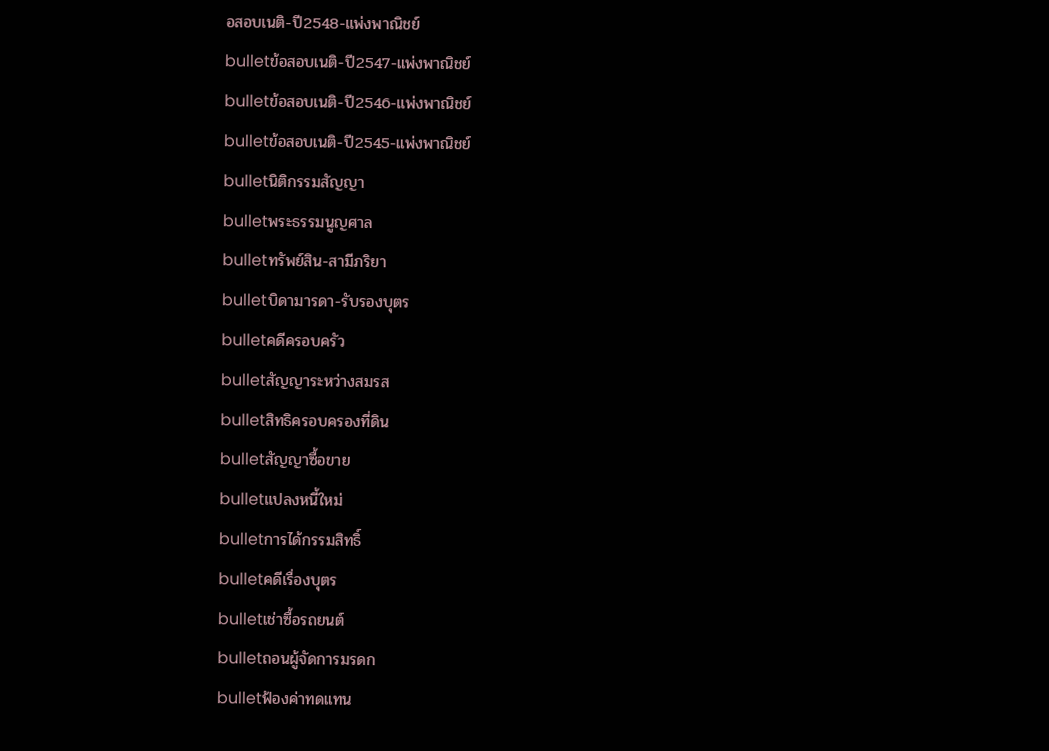อสอบเนติ-ปี2548-แพ่งพาณิชย์
bulletข้อสอบเนติ-ปี2547-แพ่งพาณิชย์
bulletข้อสอบเนติ-ปี2546-แพ่งพาณิชย์
bulletข้อสอบเนติ-ปี2545-แพ่งพาณิชย์
bulletนิติกรรมสัญญา
bulletพระธรรมนูญศาล
bulletทรัพย์สิน-สามีภริยา
bulletบิดามารดา-รับรองบุตร
bulletคดีครอบครัว
bulletสัญญาระหว่างสมรส
bulletสิทธิครอบครองที่ดิน
bulletสัญญาซื้อขาย
bulletแปลงหนี้ใหม่
bulletการได้กรรมสิทธิ์
bulletคดีเรื่องบุตร
bulletเช่าซื้อรถยนต์
bulletถอนผู้จัดการมรดก
bulletฟ้องค่าทดแทน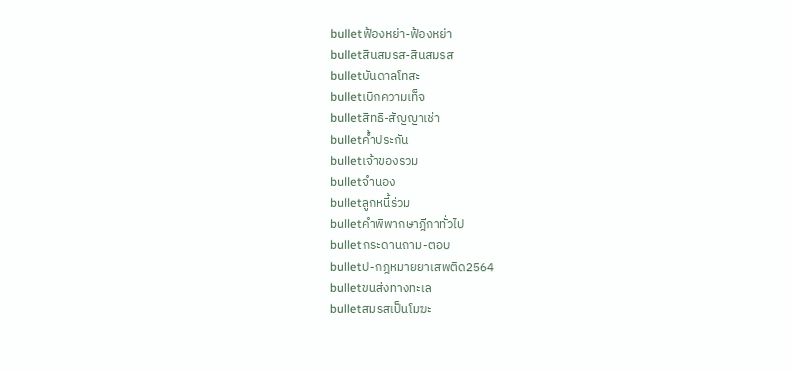bulletฟ้องหย่า-ฟ้องหย่า
bulletสินสมรส-สินสมรส
bulletบันดาลโทสะ
bulletเบิกความเท็จ
bulletสิทธิ-สัญญาเช่า
bulletค้ำประกัน
bulletเจ้าของรวม
bulletจำนอง
bulletลูกหนี้ร่วม
bulletคำพิพากษาฎีกาทั่วไป
bulletกระดานถาม-ตอบ
bulletป-กฎหมายยาเสพติด2564
bulletขนส่งทางทะเล
bulletสมรสเป็นโมฆะ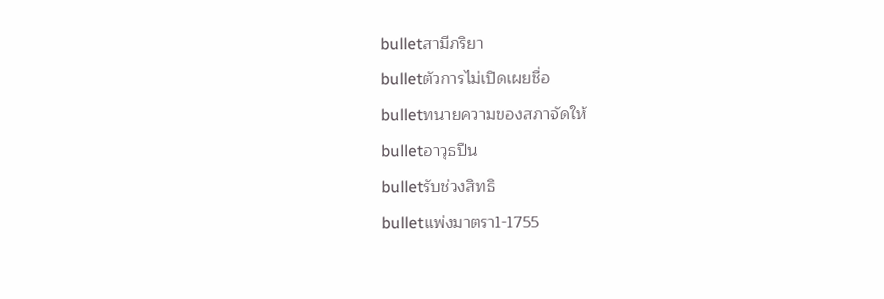bulletสามีภริยา
bulletตัวการไม่เปิดเผยชื่อ
bulletทนายความของสภาจัดให้
bulletอาวุธปืน
bulletรับช่วงสิทธิ
bulletแพ่งมาตรา1-1755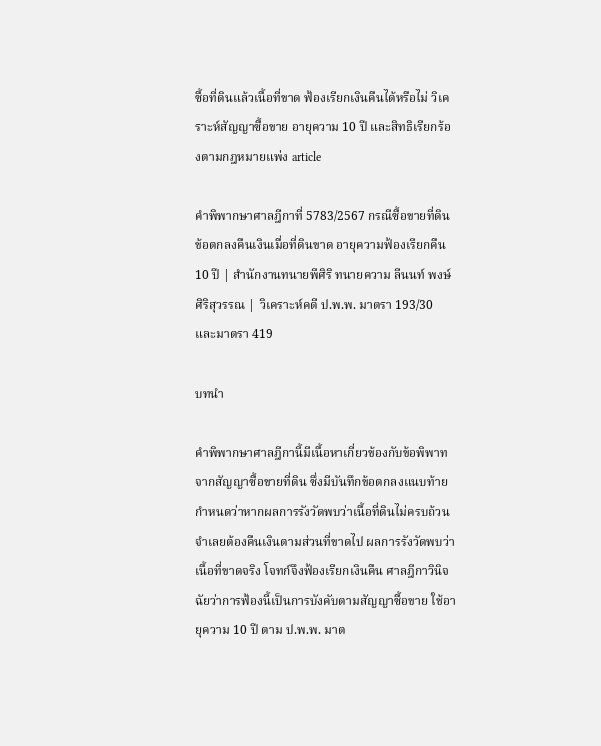ซื้อที่ดินแล้วเนื้อที่ขาด ฟ้องเรียกเงินคืนได้หรือไม่ วิเคราะห์สัญญาซื้อขาย อายุความ 10 ปี และสิทธิเรียกร้องตามกฎหมายแพ่ง article

คำพิพากษาศาลฎีกาที่ 5783/2567 กรณีซื้อขายที่ดิน ข้อตกลงคืนเงินเมื่อที่ดินขาด อายุความฟ้องเรียกคืน 10 ปี | สำนักงานทนายพีศิริ ทนายความ ลีนนท์ พงษ์ศิริสุวรรณ | วิเคราะห์คดี ป.พ.พ. มาตรา 193/30 และมาตรา 419

บทนำ

คำพิพากษาศาลฎีกานี้มีเนื้อหาเกี่ยวข้องกับข้อพิพาทจากสัญญาซื้อขายที่ดิน ซึ่งมีบันทึกข้อตกลงแนบท้ายกำหนดว่าหากผลการรังวัดพบว่าเนื้อที่ดินไม่ครบถ้วน จำเลยต้องคืนเงินตามส่วนที่ขาดไป ผลการรังวัดพบว่าเนื้อที่ขาดจริง โจทก์จึงฟ้องเรียกเงินคืน ศาลฎีกาวินิจฉัยว่าการฟ้องนี้เป็นการบังคับตามสัญญาซื้อขาย ใช้อายุความ 10 ปี ตาม ป.พ.พ. มาต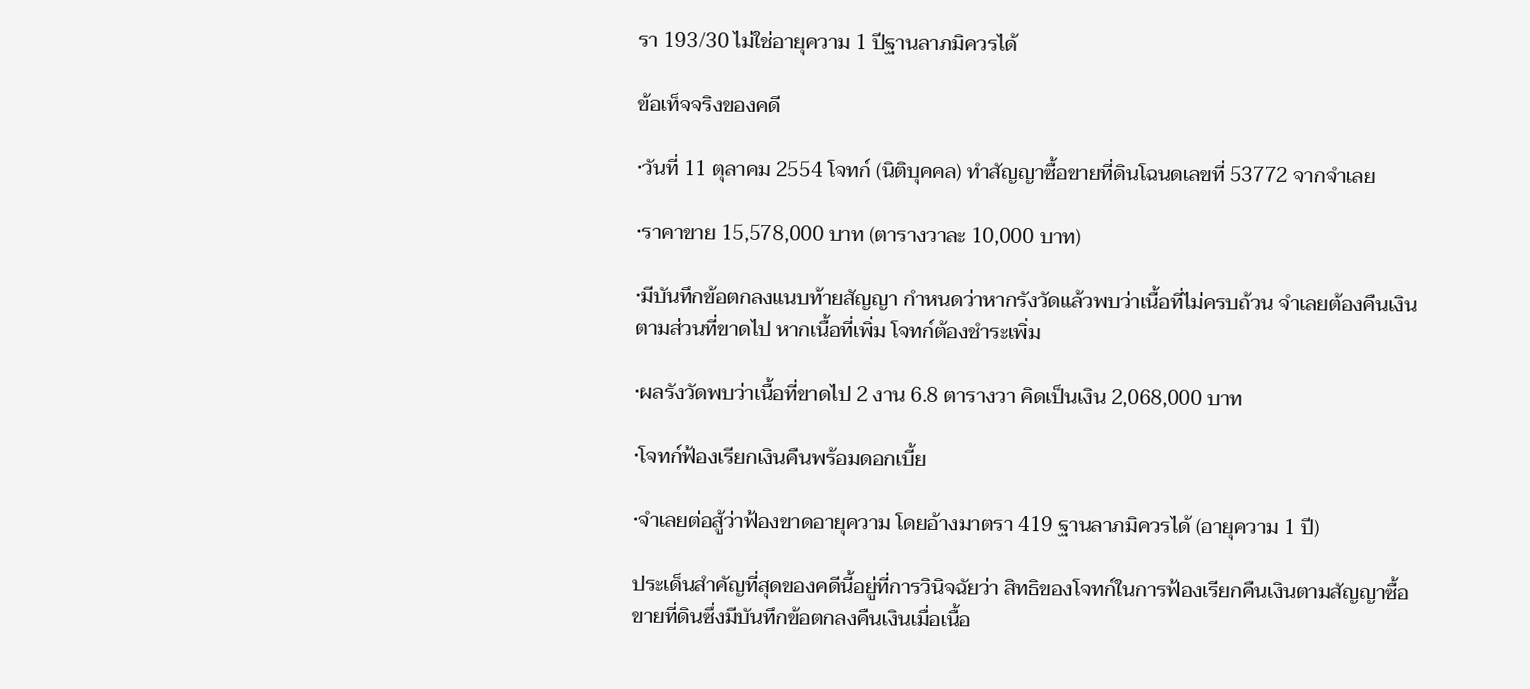รา 193/30 ไม่ใช่อายุความ 1 ปีฐานลาภมิควรได้

ข้อเท็จจริงของคดี

•วันที่ 11 ตุลาคม 2554 โจทก์ (นิติบุคคล) ทำสัญญาซื้อขายที่ดินโฉนดเลขที่ 53772 จากจำเลย

•ราคาขาย 15,578,000 บาท (ตารางวาละ 10,000 บาท)

•มีบันทึกข้อตกลงแนบท้ายสัญญา กำหนดว่าหากรังวัดแล้วพบว่าเนื้อที่ไม่ครบถ้วน จำเลยต้องคืนเงินตามส่วนที่ขาดไป หากเนื้อที่เพิ่ม โจทก์ต้องชำระเพิ่ม

•ผลรังวัดพบว่าเนื้อที่ขาดไป 2 งาน 6.8 ตารางวา คิดเป็นเงิน 2,068,000 บาท

•โจทก์ฟ้องเรียกเงินคืนพร้อมดอกเบี้ย

•จำเลยต่อสู้ว่าฟ้องขาดอายุความ โดยอ้างมาตรา 419 ฐานลาภมิควรได้ (อายุความ 1 ปี)

ประเด็นสำคัญที่สุดของคดีนี้อยู่ที่การวินิจฉัยว่า สิทธิของโจทก์ในการฟ้องเรียกคืนเงินตามสัญญาซื้อขายที่ดินซึ่งมีบันทึกข้อตกลงคืนเงินเมื่อเนื้อ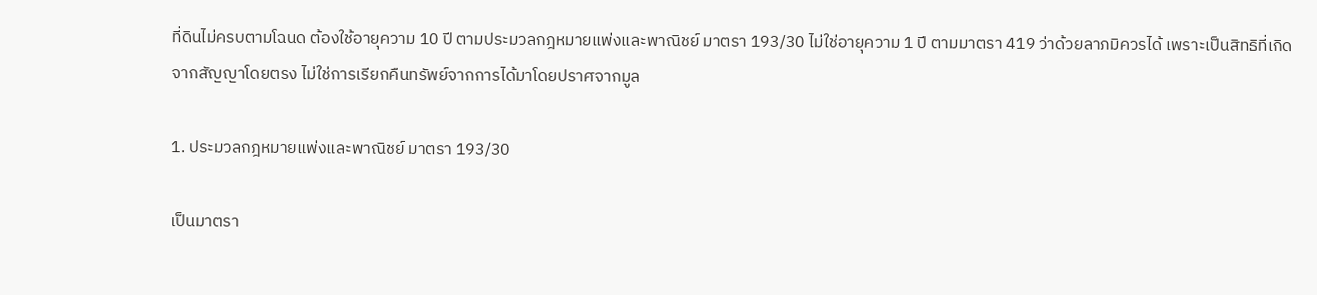ที่ดินไม่ครบตามโฉนด ต้องใช้อายุความ 10 ปี ตามประมวลกฎหมายแพ่งและพาณิชย์ มาตรา 193/30 ไม่ใช่อายุความ 1 ปี ตามมาตรา 419 ว่าด้วยลาภมิควรได้ เพราะเป็นสิทธิที่เกิดจากสัญญาโดยตรง ไม่ใช่การเรียกคืนทรัพย์จากการได้มาโดยปราศจากมูล

1. ประมวลกฎหมายแพ่งและพาณิชย์ มาตรา 193/30

เป็นมาตรา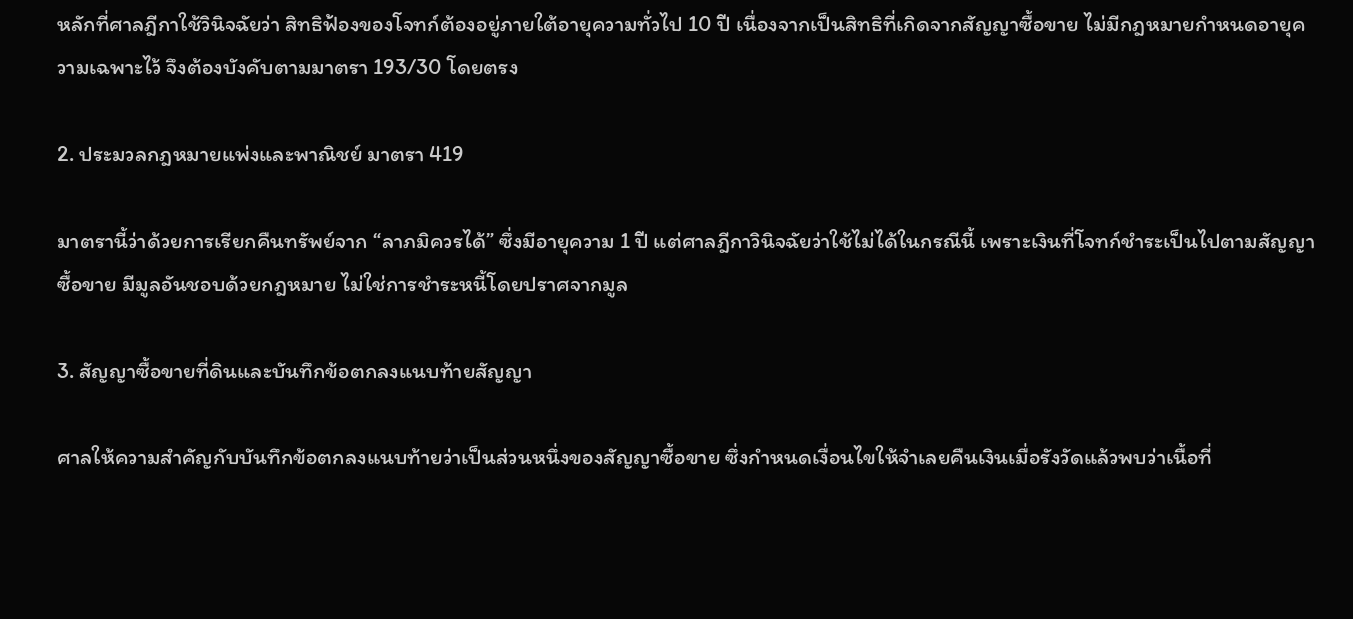หลักที่ศาลฎีกาใช้วินิจฉัยว่า สิทธิฟ้องของโจทก์ต้องอยู่ภายใต้อายุความทั่วไป 10 ปี เนื่องจากเป็นสิทธิที่เกิดจากสัญญาซื้อขาย ไม่มีกฎหมายกำหนดอายุความเฉพาะไว้ จึงต้องบังคับตามมาตรา 193/30 โดยตรง

2. ประมวลกฎหมายแพ่งและพาณิชย์ มาตรา 419

มาตรานี้ว่าด้วยการเรียกคืนทรัพย์จาก “ลาภมิควรได้” ซึ่งมีอายุความ 1 ปี แต่ศาลฎีกาวินิจฉัยว่าใช้ไม่ได้ในกรณีนี้ เพราะเงินที่โจทก์ชำระเป็นไปตามสัญญาซื้อขาย มีมูลอันชอบด้วยกฎหมาย ไม่ใช่การชำระหนี้โดยปราศจากมูล

3. สัญญาซื้อขายที่ดินและบันทึกข้อตกลงแนบท้ายสัญญา

ศาลให้ความสำคัญกับบันทึกข้อตกลงแนบท้ายว่าเป็นส่วนหนึ่งของสัญญาซื้อขาย ซึ่งกำหนดเงื่อนไขให้จำเลยคืนเงินเมื่อรังวัดแล้วพบว่าเนื้อที่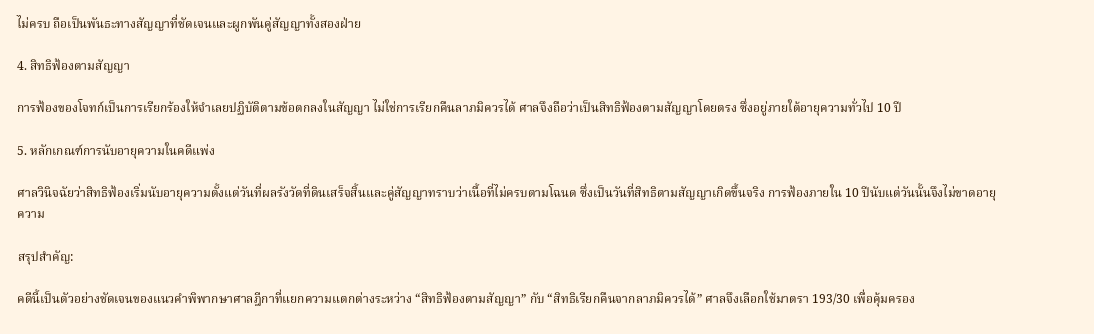ไม่ครบ ถือเป็นพันธะทางสัญญาที่ชัดเจนและผูกพันคู่สัญญาทั้งสองฝ่าย

4. สิทธิฟ้องตามสัญญา

การฟ้องของโจทก์เป็นการเรียกร้องให้จำเลยปฏิบัติตามข้อตกลงในสัญญา ไม่ใช่การเรียกคืนลาภมิควรได้ ศาลจึงถือว่าเป็นสิทธิฟ้องตามสัญญาโดยตรง ซึ่งอยู่ภายใต้อายุความทั่วไป 10 ปี

5. หลักเกณฑ์การนับอายุความในคดีแพ่ง

ศาลวินิจฉัยว่าสิทธิฟ้องเริ่มนับอายุความตั้งแต่วันที่ผลรังวัดที่ดินเสร็จสิ้นและคู่สัญญาทราบว่าเนื้อที่ไม่ครบตามโฉนด ซึ่งเป็นวันที่สิทธิตามสัญญาเกิดขึ้นจริง การฟ้องภายใน 10 ปีนับแต่วันนั้นจึงไม่ขาดอายุความ

สรุปสำคัญ:

คดีนี้เป็นตัวอย่างชัดเจนของแนวคำพิพากษาศาลฎีกาที่แยกความแตกต่างระหว่าง “สิทธิฟ้องตามสัญญา” กับ “สิทธิเรียกคืนจากลาภมิควรได้” ศาลจึงเลือกใช้มาตรา 193/30 เพื่อคุ้มครอง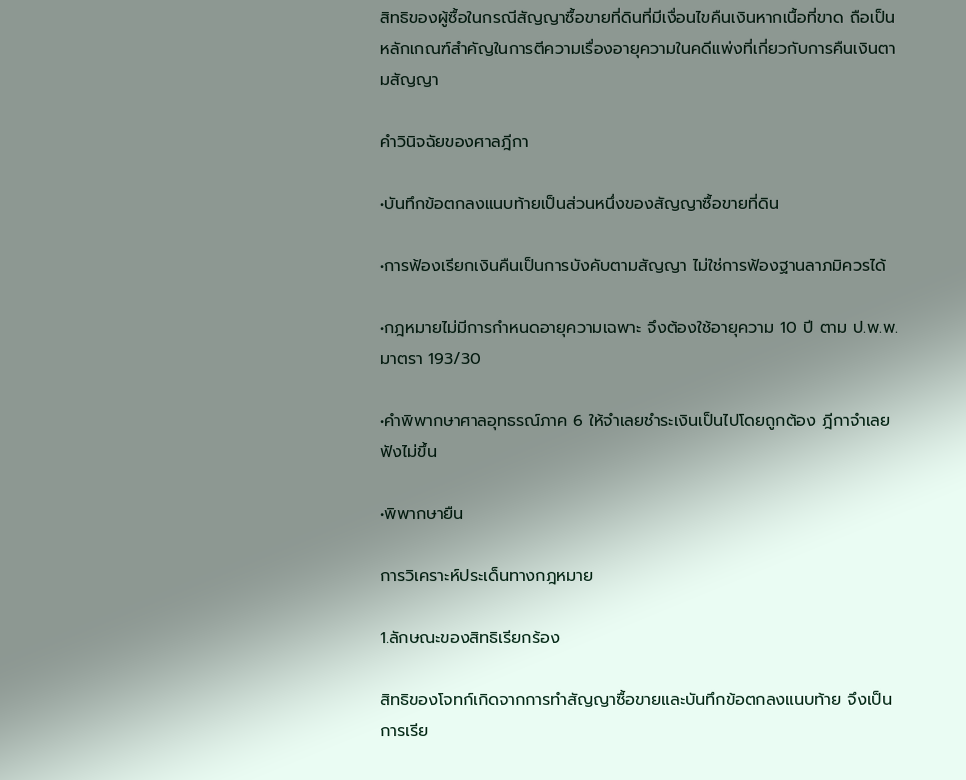สิทธิของผู้ซื้อในกรณีสัญญาซื้อขายที่ดินที่มีเงื่อนไขคืนเงินหากเนื้อที่ขาด ถือเป็นหลักเกณฑ์สำคัญในการตีความเรื่องอายุความในคดีแพ่งที่เกี่ยวกับการคืนเงินตามสัญญา

คำวินิจฉัยของศาลฎีกา

•บันทึกข้อตกลงแนบท้ายเป็นส่วนหนึ่งของสัญญาซื้อขายที่ดิน

•การฟ้องเรียกเงินคืนเป็นการบังคับตามสัญญา ไม่ใช่การฟ้องฐานลาภมิควรได้

•กฎหมายไม่มีการกำหนดอายุความเฉพาะ จึงต้องใช้อายุความ 10 ปี ตาม ป.พ.พ. มาตรา 193/30

•คำพิพากษาศาลอุทธรณ์ภาค 6 ให้จำเลยชำระเงินเป็นไปโดยถูกต้อง ฎีกาจำเลยฟังไม่ขึ้น

•พิพากษายืน

การวิเคราะห์ประเด็นทางกฎหมาย

1.ลักษณะของสิทธิเรียกร้อง

สิทธิของโจทก์เกิดจากการทำสัญญาซื้อขายและบันทึกข้อตกลงแนบท้าย จึงเป็นการเรีย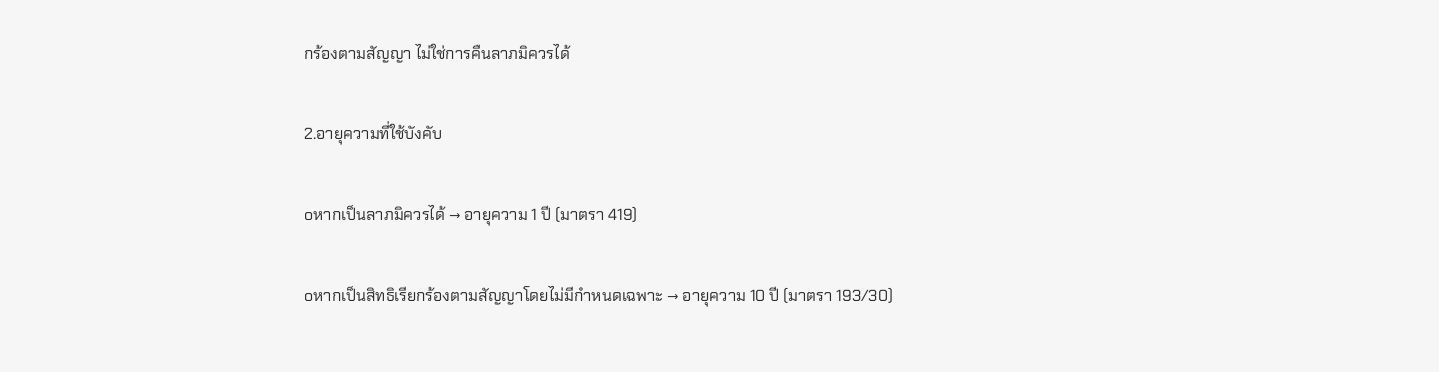กร้องตามสัญญา ไม่ใช่การคืนลาภมิควรได้

2.อายุความที่ใช้บังคับ

oหากเป็นลาภมิควรได้ → อายุความ 1 ปี (มาตรา 419)

oหากเป็นสิทธิเรียกร้องตามสัญญาโดยไม่มีกำหนดเฉพาะ → อายุความ 10 ปี (มาตรา 193/30)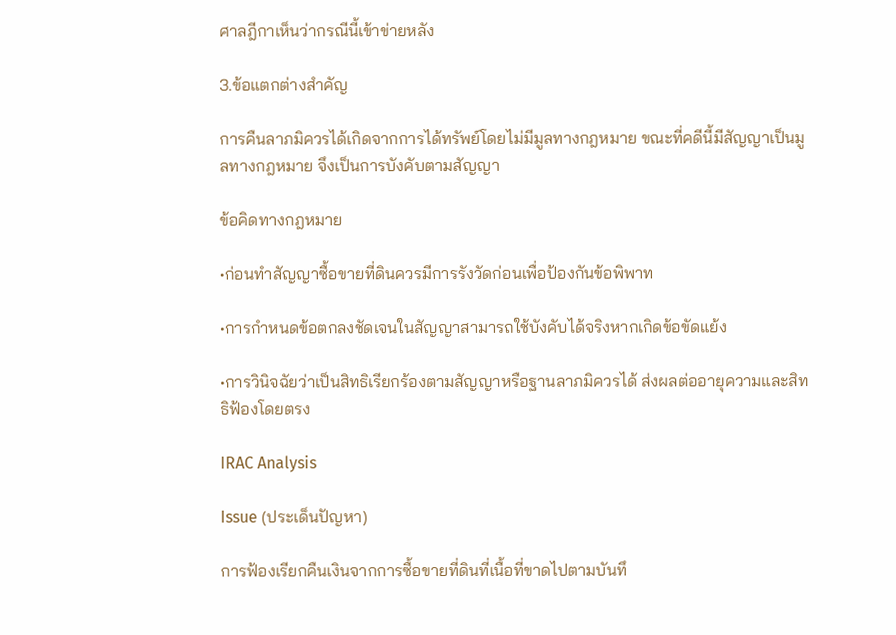ศาลฎีกาเห็นว่ากรณีนี้เข้าข่ายหลัง

3.ข้อแตกต่างสำคัญ

การคืนลาภมิควรได้เกิดจากการได้ทรัพย์โดยไม่มีมูลทางกฎหมาย ขณะที่คดีนี้มีสัญญาเป็นมูลทางกฎหมาย จึงเป็นการบังคับตามสัญญา

ข้อคิดทางกฎหมาย

•ก่อนทำสัญญาซื้อขายที่ดินควรมีการรังวัดก่อนเพื่อป้องกันข้อพิพาท

•การกำหนดข้อตกลงชัดเจนในสัญญาสามารถใช้บังคับได้จริงหากเกิดข้อขัดแย้ง

•การวินิจฉัยว่าเป็นสิทธิเรียกร้องตามสัญญาหรือฐานลาภมิควรได้ ส่งผลต่ออายุความและสิทธิฟ้องโดยตรง

IRAC Analysis

Issue (ประเด็นปัญหา)

การฟ้องเรียกคืนเงินจากการซื้อขายที่ดินที่เนื้อที่ขาดไปตามบันทึ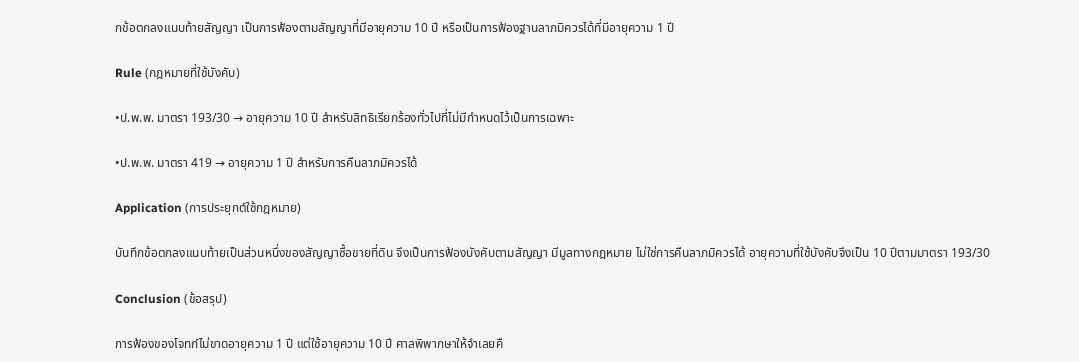กข้อตกลงแนบท้ายสัญญา เป็นการฟ้องตามสัญญาที่มีอายุความ 10 ปี หรือเป็นการฟ้องฐานลาภมิควรได้ที่มีอายุความ 1 ปี

Rule (กฎหมายที่ใช้บังคับ)

•ป.พ.พ. มาตรา 193/30 → อายุความ 10 ปี สำหรับสิทธิเรียกร้องทั่วไปที่ไม่มีกำหนดไว้เป็นการเฉพาะ

•ป.พ.พ. มาตรา 419 → อายุความ 1 ปี สำหรับการคืนลาภมิควรได้

Application (การประยุกต์ใช้กฎหมาย)

บันทึกข้อตกลงแนบท้ายเป็นส่วนหนึ่งของสัญญาซื้อขายที่ดิน จึงเป็นการฟ้องบังคับตามสัญญา มีมูลทางกฎหมาย ไม่ใช่การคืนลาภมิควรได้ อายุความที่ใช้บังคับจึงเป็น 10 ปีตามมาตรา 193/30

Conclusion (ข้อสรุป)

การฟ้องของโจทก์ไม่ขาดอายุความ 1 ปี แต่ใช้อายุความ 10 ปี ศาลพิพากษาให้จำเลยคื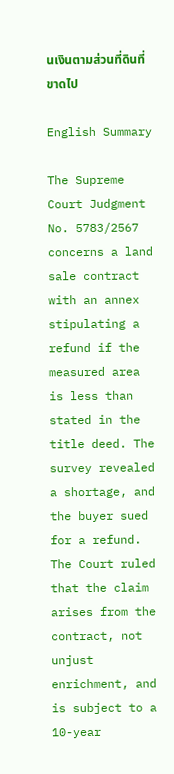นเงินตามส่วนที่ดินที่ขาดไป

English Summary

The Supreme Court Judgment No. 5783/2567 concerns a land sale contract with an annex stipulating a refund if the measured area is less than stated in the title deed. The survey revealed a shortage, and the buyer sued for a refund. The Court ruled that the claim arises from the contract, not unjust enrichment, and is subject to a 10-year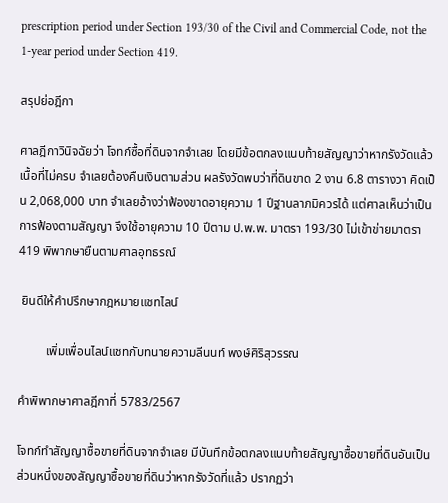prescription period under Section 193/30 of the Civil and Commercial Code, not the 1-year period under Section 419.

สรุปย่อฎีกา

ศาลฎีกาวินิจฉัยว่า โจทก์ซื้อที่ดินจากจำเลย โดยมีข้อตกลงแนบท้ายสัญญาว่าหากรังวัดแล้วเนื้อที่ไม่ครบ จำเลยต้องคืนเงินตามส่วน ผลรังวัดพบว่าที่ดินขาด 2 งาน 6.8 ตารางวา คิดเป็น 2,068,000 บาท จำเลยอ้างว่าฟ้องขาดอายุความ 1 ปีฐานลาภมิควรได้ แต่ศาลเห็นว่าเป็นการฟ้องตามสัญญา จึงใช้อายุความ 10 ปีตาม ป.พ.พ. มาตรา 193/30 ไม่เข้าข่ายมาตรา 419 พิพากษายืนตามศาลอุทธรณ์

 ยินดีให้คำปรึกษากฎหมายแชทไลน์

         เพิ่มเพื่อนไลน์แชทกับทนายความลีนนท์ พงษ์ศิริสุวรรณ

คำพิพากษาศาลฎีกาที่ 5783/2567

โจทก์ทำสัญญาซื้อขายที่ดินจากจำเลย มีบันทึกข้อตกลงแนบท้ายสัญญาซื้อขายที่ดินอันเป็นส่วนหนึ่งของสัญญาซื้อขายที่ดินว่าหากรังวัดที่แล้ว ปรากฏว่า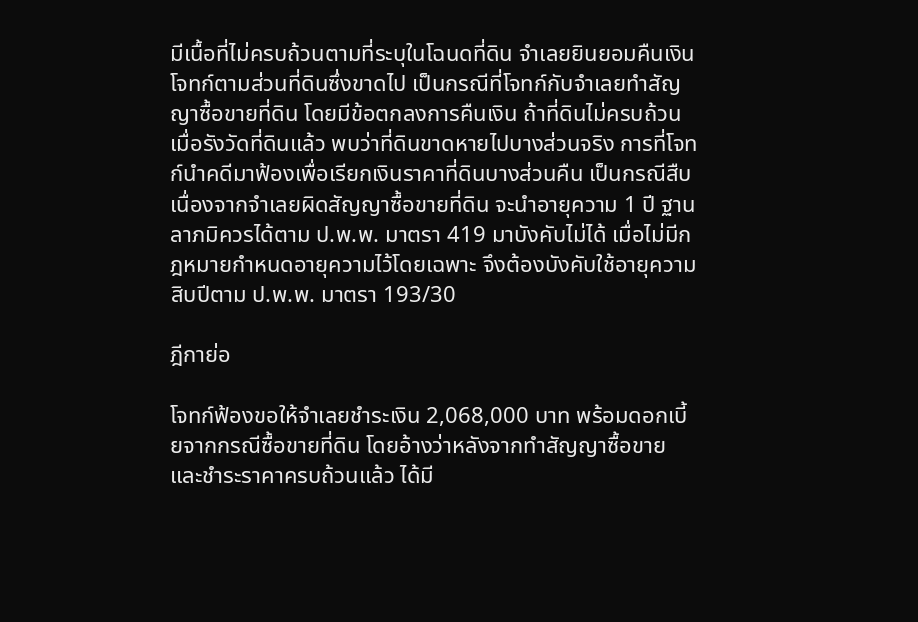มีเนื้อที่ไม่ครบถ้วนตามที่ระบุในโฉนดที่ดิน จำเลยยินยอมคืนเงินโจทก์ตามส่วนที่ดินซึ่งขาดไป เป็นกรณีที่โจทก์กับจำเลยทำสัญญาซื้อขายที่ดิน โดยมีข้อตกลงการคืนเงิน ถ้าที่ดินไม่ครบถ้วน เมื่อรังวัดที่ดินแล้ว พบว่าที่ดินขาดหายไปบางส่วนจริง การที่โจทก์นำคดีมาฟ้องเพื่อเรียกเงินราคาที่ดินบางส่วนคืน เป็นกรณีสืบเนื่องจากจำเลยผิดสัญญาซื้อขายที่ดิน จะนำอายุความ 1 ปี ฐานลาภมิควรได้ตาม ป.พ.พ. มาตรา 419 มาบังคับไม่ได้ เมื่อไม่มีกฎหมายกำหนดอายุความไว้โดยเฉพาะ จึงต้องบังคับใช้อายุความสิบปีตาม ป.พ.พ. มาตรา 193/30

ฎีกาย่อ

โจทก์ฟ้องขอให้จำเลยชำระเงิน 2,068,000 บาท พร้อมดอกเบี้ยจากกรณีซื้อขายที่ดิน โดยอ้างว่าหลังจากทำสัญญาซื้อขายและชำระราคาครบถ้วนแล้ว ได้มี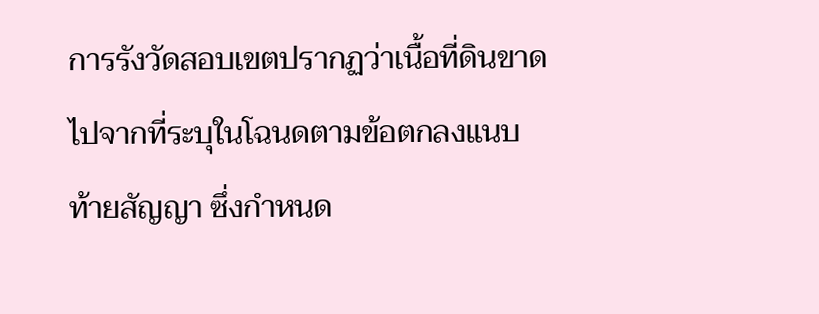การรังวัดสอบเขตปรากฏว่าเนื้อที่ดินขาดไปจากที่ระบุในโฉนดตามข้อตกลงแนบท้ายสัญญา ซึ่งกำหนด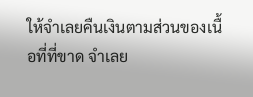ให้จำเลยคืนเงินตามส่วนของเนื้อที่ที่ขาด จำเลย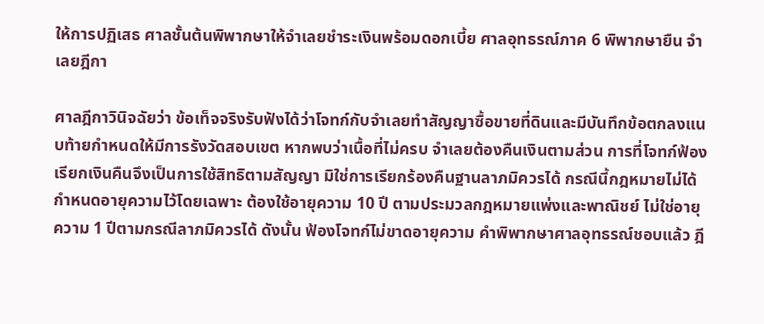ให้การปฏิเสธ ศาลชั้นต้นพิพากษาให้จำเลยชำระเงินพร้อมดอกเบี้ย ศาลอุทธรณ์ภาค 6 พิพากษายืน จำเลยฎีกา

ศาลฎีกาวินิจฉัยว่า ข้อเท็จจริงรับฟังได้ว่าโจทก์กับจำเลยทำสัญญาซื้อขายที่ดินและมีบันทึกข้อตกลงแนบท้ายกำหนดให้มีการรังวัดสอบเขต หากพบว่าเนื้อที่ไม่ครบ จำเลยต้องคืนเงินตามส่วน การที่โจทก์ฟ้องเรียกเงินคืนจึงเป็นการใช้สิทธิตามสัญญา มิใช่การเรียกร้องคืนฐานลาภมิควรได้ กรณีนี้กฎหมายไม่ได้กำหนดอายุความไว้โดยเฉพาะ ต้องใช้อายุความ 10 ปี ตามประมวลกฎหมายแพ่งและพาณิชย์ ไม่ใช่อายุความ 1 ปีตามกรณีลาภมิควรได้ ดังนั้น ฟ้องโจทก์ไม่ขาดอายุความ คำพิพากษาศาลอุทธรณ์ชอบแล้ว ฎี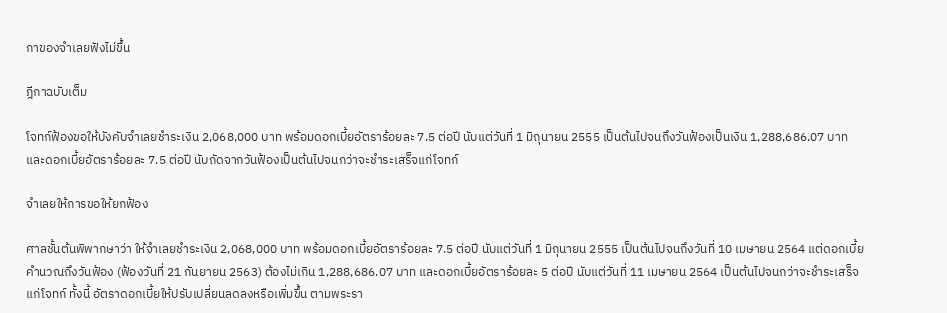กาของจำเลยฟังไม่ขึ้น

ฎีกาฉบับเต็ม

โจทก์ฟ้องขอให้บังคับจำเลยชำระเงิน 2,068,000 บาท พร้อมดอกเบี้ยอัตราร้อยละ 7.5 ต่อปี นับแต่วันที่ 1 มิถุนายน 2555 เป็นต้นไปจนถึงวันฟ้องเป็นเงิน 1,288,686.07 บาท และดอกเบี้ยอัตราร้อยละ 7.5 ต่อปี นับถัดจากวันฟ้องเป็นต้นไปจนกว่าจะชำระเสร็จแก่โจทก์

จำเลยให้การขอให้ยกฟ้อง

ศาลชั้นต้นพิพากษาว่า ให้จำเลยชำระเงิน 2,068,000 บาท พร้อมดอกเบี้ยอัตราร้อยละ 7.5 ต่อปี นับแต่วันที่ 1 มิถุนายน 2555 เป็นต้นไปจนถึงวันที่ 10 เมษายน 2564 แต่ดอกเบี้ยคำนวณถึงวันฟ้อง (ฟ้องวันที่ 21 กันยายน 2563) ต้องไม่เกิน 1,288,686.07 บาท และดอกเบี้ยอัตราร้อยละ 5 ต่อปี นับแต่วันที่ 11 เมษายน 2564 เป็นต้นไปจนกว่าจะชำระเสร็จแก่โจทก์ ทั้งนี้ อัตราดอกเบี้ยให้ปรับเปลี่ยนลดลงหรือเพิ่มขึ้น ตามพระรา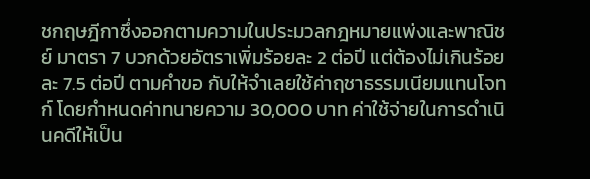ชกฤษฎีกาซึ่งออกตามความในประมวลกฎหมายแพ่งและพาณิชย์ มาตรา 7 บวกด้วยอัตราเพิ่มร้อยละ 2 ต่อปี แต่ต้องไม่เกินร้อยละ 7.5 ต่อปี ตามคำขอ กับให้จำเลยใช้ค่าฤชาธรรมเนียมแทนโจทก์ โดยกำหนดค่าทนายความ 30,000 บาท ค่าใช้จ่ายในการดำเนินคดีให้เป็น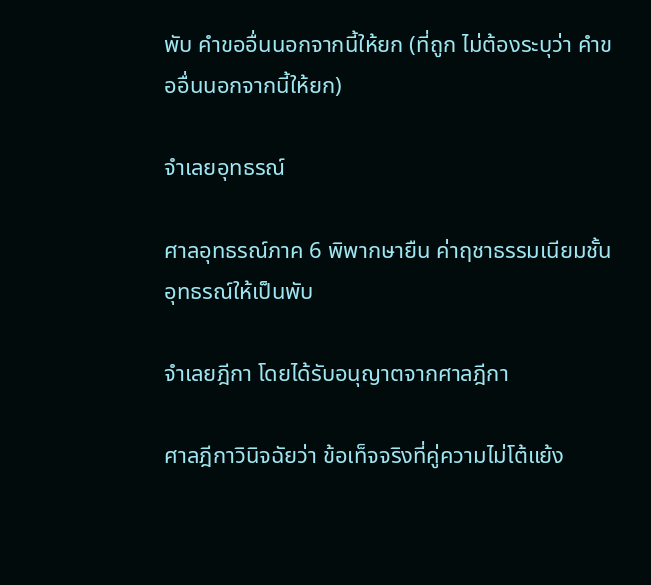พับ คำขออื่นนอกจากนี้ให้ยก (ที่ถูก ไม่ต้องระบุว่า คำขออื่นนอกจากนี้ให้ยก)

จำเลยอุทธรณ์

ศาลอุทธรณ์ภาค 6 พิพากษายืน ค่าฤชาธรรมเนียมชั้นอุทธรณ์ให้เป็นพับ

จำเลยฎีกา โดยได้รับอนุญาตจากศาลฎีกา

ศาลฎีกาวินิจฉัยว่า ข้อเท็จจริงที่คู่ความไม่โต้แย้ง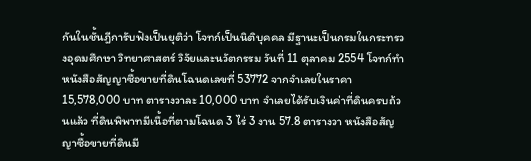กันในชั้นฎีการับฟังเป็นยุติว่า โจทก์เป็นนิติบุคคล มีฐานะเป็นกรมในกระทรวงอุดมศึกษา วิทยาศาสตร์ วิจัยและนวัตกรรม วันที่ 11 ตุลาคม 2554 โจทก์ทำหนังสือสัญญาซื้อขายที่ดินโฉนดเลขที่ 53772 จากจำเลยในราคา 15,578,000 บาท ตารางวาละ 10,000 บาท จำเลยได้รับเงินค่าที่ดินครบถ้วนแล้ว ที่ดินพิพาทมีเนื้อที่ตามโฉนด 3 ไร่ 3 งาน 57.8 ตารางวา หนังสือสัญญาซื้อขายที่ดินมี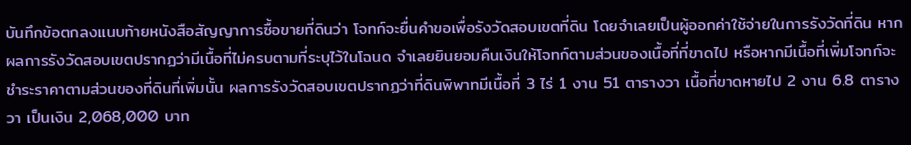บันทึกข้อตกลงแนบท้ายหนังสือสัญญาการซื้อขายที่ดินว่า โจทก์จะยื่นคำขอเพื่อรังวัดสอบเขตที่ดิน โดยจำเลยเป็นผู้ออกค่าใช้จ่ายในการรังวัดที่ดิน หากผลการรังวัดสอบเขตปรากฏว่ามีเนื้อที่ไม่ครบตามที่ระบุไว้ในโฉนด จำเลยยินยอมคืนเงินให้โจทก์ตามส่วนของเนื้อที่ที่ขาดไป หรือหากมีเนื้อที่เพิ่มโจทก์จะชำระราคาตามส่วนของที่ดินที่เพิ่มนั้น ผลการรังวัดสอบเขตปรากฏว่าที่ดินพิพาทมีเนื้อที่ 3 ไร่ 1 งาน 51 ตารางวา เนื้อที่ขาดหายไป 2 งาน 6.8 ตารางวา เป็นเงิน 2,068,000 บาท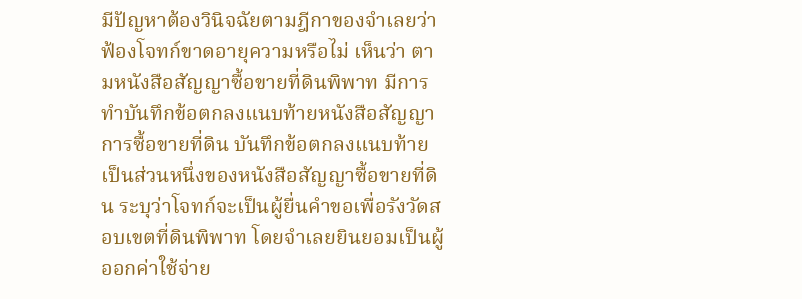มีปัญหาต้องวินิจฉัยตามฎีกาของจำเลยว่า ฟ้องโจทก์ขาดอายุความหรือไม่ เห็นว่า ตามหนังสือสัญญาซื้อขายที่ดินพิพาท มีการทำบันทึกข้อตกลงแนบท้ายหนังสือสัญญาการซื้อขายที่ดิน บันทึกข้อตกลงแนบท้ายเป็นส่วนหนึ่งของหนังสือสัญญาซื้อขายที่ดิน ระบุว่าโจทก์จะเป็นผู้ยื่นคำขอเพื่อรังวัดสอบเขตที่ดินพิพาท โดยจำเลยยินยอมเป็นผู้ออกค่าใช้จ่าย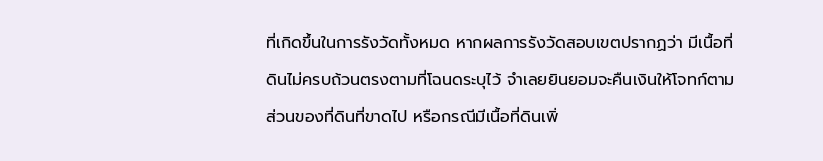ที่เกิดขึ้นในการรังวัดทั้งหมด หากผลการรังวัดสอบเขตปรากฏว่า มีเนื้อที่ดินไม่ครบถ้วนตรงตามที่โฉนดระบุไว้ จำเลยยินยอมจะคืนเงินให้โจทก์ตามส่วนของที่ดินที่ขาดไป หรือกรณีมีเนื้อที่ดินเพิ่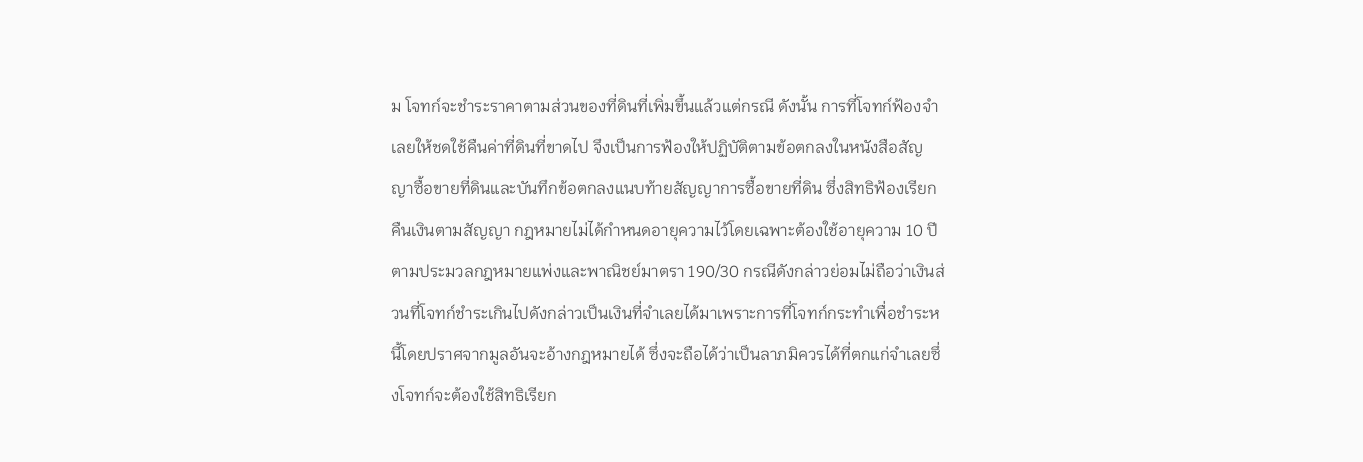ม โจทก์จะชำระราคาตามส่วนของที่ดินที่เพิ่มขึ้นแล้วแต่กรณี ดังนั้น การที่โจทก์ฟ้องจำเลยให้ชดใช้คืนค่าที่ดินที่ขาดไป จึงเป็นการฟ้องให้ปฏิบัติตามข้อตกลงในหนังสือสัญญาซื้อขายที่ดินและบันทึกข้อตกลงแนบท้ายสัญญาการซื้อขายที่ดิน ซึ่งสิทธิฟ้องเรียกคืนเงินตามสัญญา กฎหมายไม่ได้กำหนดอายุความไว้โดยเฉพาะต้องใช้อายุความ 10 ปี ตามประมวลกฎหมายแพ่งและพาณิชย์มาตรา 190/30 กรณีดังกล่าวย่อมไม่ถือว่าเงินส่วนที่โจทก์ชำระเกินไปดังกล่าวเป็นเงินที่จำเลยได้มาเพราะการที่โจทก์กระทำเพื่อชำระหนี้โดยปราศจากมูลอันจะอ้างกฎหมายได้ ซึ่งจะถือได้ว่าเป็นลาภมิควรได้ที่ตกแก่จำเลยซึ่งโจทก์จะต้องใช้สิทธิเรียก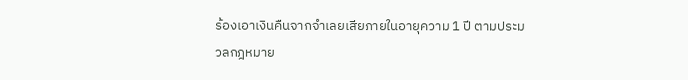ร้องเอาเงินคืนจากจำเลยเสียภายในอายุความ 1 ปี ตามประมวลกฎหมาย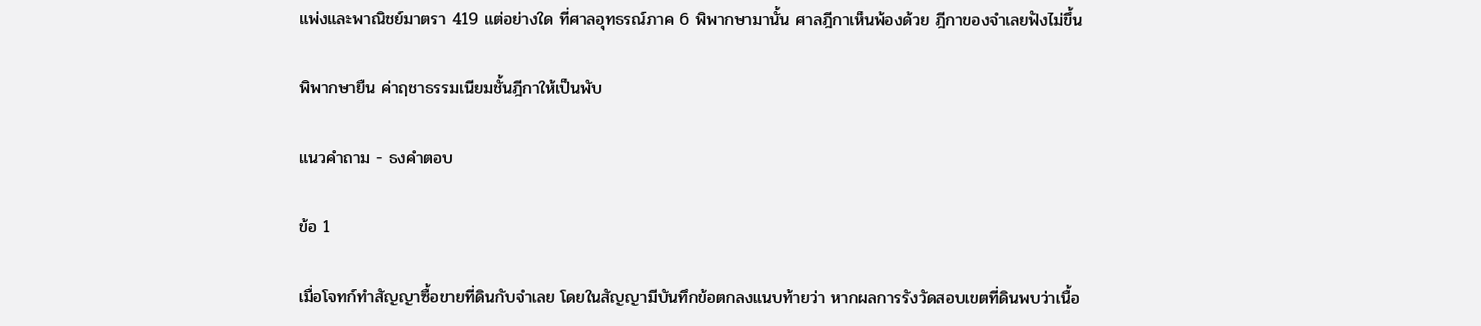แพ่งและพาณิชย์มาตรา 419 แต่อย่างใด ที่ศาลอุทธรณ์ภาค 6 พิพากษามานั้น ศาลฎีกาเห็นพ้องด้วย ฎีกาของจำเลยฟังไม่ขึ้น

พิพากษายืน ค่าฤชาธรรมเนียมชั้นฎีกาให้เป็นพับ

แนวคำถาม - ธงคำตอบ

ข้อ 1

เมื่อโจทก์ทำสัญญาซื้อขายที่ดินกับจำเลย โดยในสัญญามีบันทึกข้อตกลงแนบท้ายว่า หากผลการรังวัดสอบเขตที่ดินพบว่าเนื้อ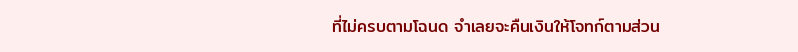ที่ไม่ครบตามโฉนด จำเลยจะคืนเงินให้โจทก์ตามส่วน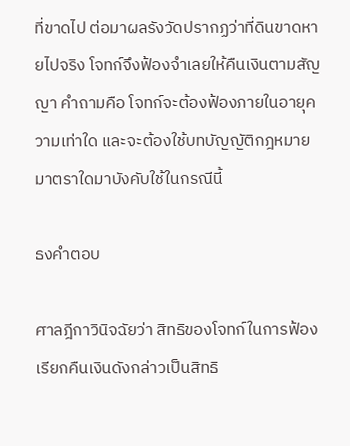ที่ขาดไป ต่อมาผลรังวัดปรากฏว่าที่ดินขาดหายไปจริง โจทก์จึงฟ้องจำเลยให้คืนเงินตามสัญญา คำถามคือ โจทก์จะต้องฟ้องภายในอายุความเท่าใด และจะต้องใช้บทบัญญัติกฎหมายมาตราใดมาบังคับใช้ในกรณีนี้

ธงคำตอบ

ศาลฎีกาวินิจฉัยว่า สิทธิของโจทก์ในการฟ้องเรียกคืนเงินดังกล่าวเป็นสิทธิ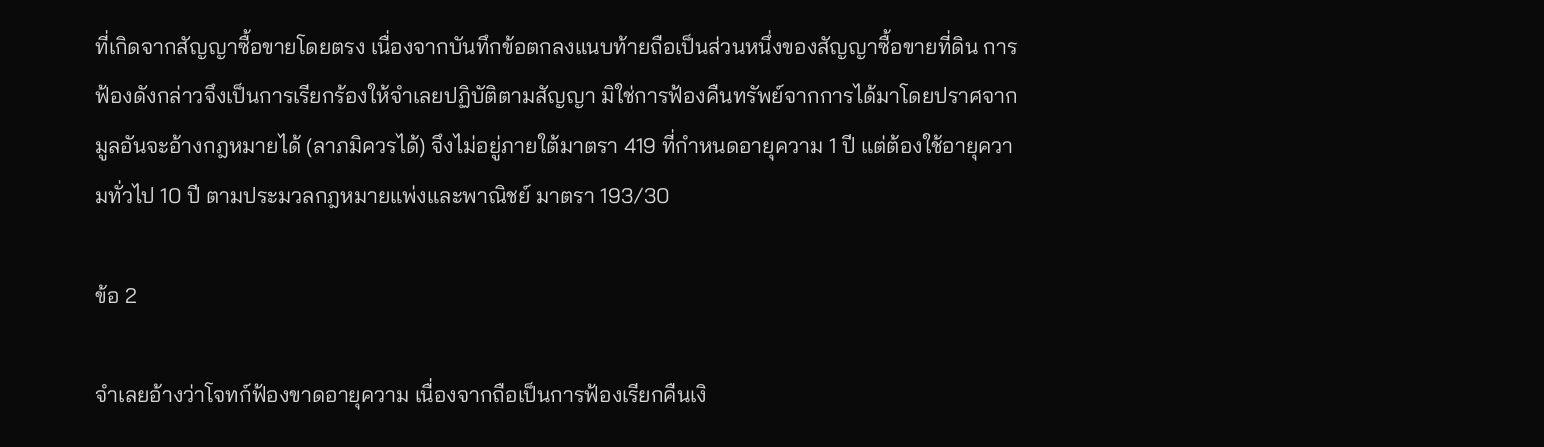ที่เกิดจากสัญญาซื้อขายโดยตรง เนื่องจากบันทึกข้อตกลงแนบท้ายถือเป็นส่วนหนึ่งของสัญญาซื้อขายที่ดิน การฟ้องดังกล่าวจึงเป็นการเรียกร้องให้จำเลยปฏิบัติตามสัญญา มิใช่การฟ้องคืนทรัพย์จากการได้มาโดยปราศจากมูลอันจะอ้างกฎหมายได้ (ลาภมิควรได้) จึงไม่อยู่ภายใต้มาตรา 419 ที่กำหนดอายุความ 1 ปี แต่ต้องใช้อายุความทั่วไป 10 ปี ตามประมวลกฎหมายแพ่งและพาณิชย์ มาตรา 193/30

ข้อ 2

จำเลยอ้างว่าโจทก์ฟ้องขาดอายุความ เนื่องจากถือเป็นการฟ้องเรียกคืนเงิ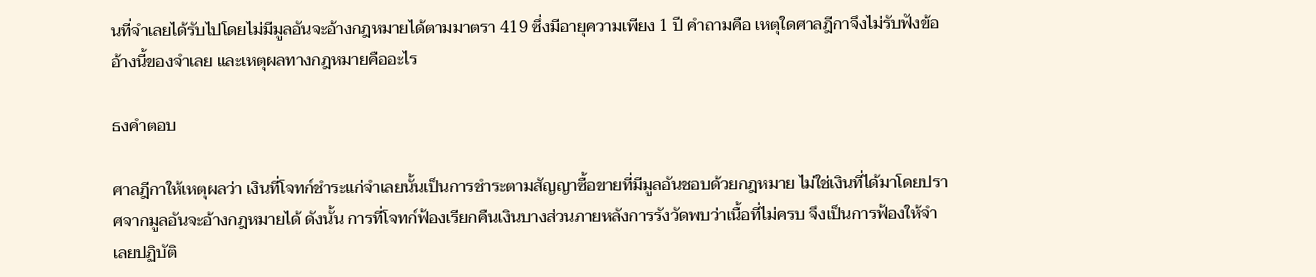นที่จำเลยได้รับไปโดยไม่มีมูลอันจะอ้างกฎหมายได้ตามมาตรา 419 ซึ่งมีอายุความเพียง 1 ปี คำถามคือ เหตุใดศาลฎีกาจึงไม่รับฟังข้ออ้างนี้ของจำเลย และเหตุผลทางกฎหมายคืออะไร

ธงคำตอบ

ศาลฎีกาให้เหตุผลว่า เงินที่โจทก์ชำระแก่จำเลยนั้นเป็นการชำระตามสัญญาซื้อขายที่มีมูลอันชอบด้วยกฎหมาย ไม่ใช่เงินที่ได้มาโดยปราศจากมูลอันจะอ้างกฎหมายได้ ดังนั้น การที่โจทก์ฟ้องเรียกคืนเงินบางส่วนภายหลังการรังวัดพบว่าเนื้อที่ไม่ครบ จึงเป็นการฟ้องให้จำเลยปฏิบัติ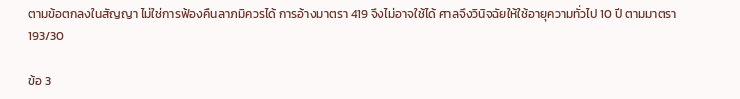ตามข้อตกลงในสัญญา ไม่ใช่การฟ้องคืนลาภมิควรได้ การอ้างมาตรา 419 จึงไม่อาจใช้ได้ ศาลจึงวินิจฉัยให้ใช้อายุความทั่วไป 10 ปี ตามมาตรา 193/30

ข้อ 3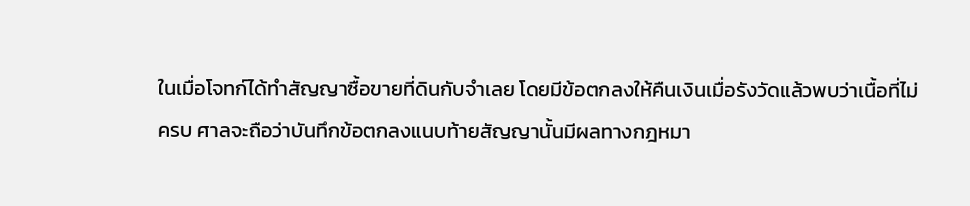ในเมื่อโจทก์ได้ทำสัญญาซื้อขายที่ดินกับจำเลย โดยมีข้อตกลงให้คืนเงินเมื่อรังวัดแล้วพบว่าเนื้อที่ไม่ครบ ศาลจะถือว่าบันทึกข้อตกลงแนบท้ายสัญญานั้นมีผลทางกฎหมา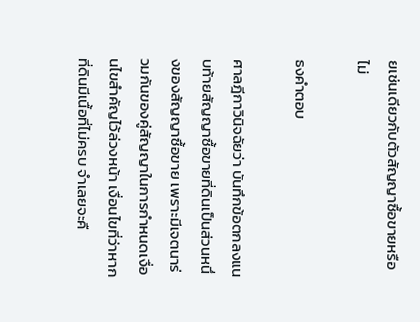ยเช่นเดียวกับตัวสัญญาซื้อขายหรือไม่

ธงคำตอบ

ศาลฎีกาวินิจฉัยว่า บันทึกข้อตกลงแนบท้ายสัญญาซื้อขายที่ดินเป็นส่วนหนึ่งของสัญญาซื้อขาย เพราะมีเจตนาร่วมกันของคู่สัญญาในการกำหนดเงื่อนไขสำคัญไว้ล่วงหน้า เงื่อนไขที่ว่าหากที่ดินมีเนื้อที่ไม่ครบ จำเลยจะคื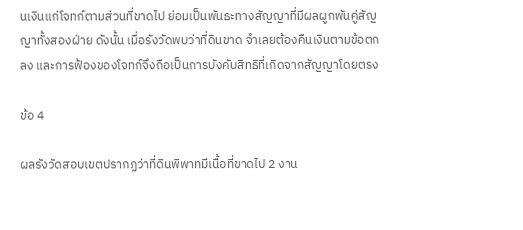นเงินแก่โจทก์ตามส่วนที่ขาดไป ย่อมเป็นพันธะทางสัญญาที่มีผลผูกพันคู่สัญญาทั้งสองฝ่าย ดังนั้น เมื่อรังวัดพบว่าที่ดินขาด จำเลยต้องคืนเงินตามข้อตกลง และการฟ้องของโจทก์จึงถือเป็นการบังคับสิทธิที่เกิดจากสัญญาโดยตรง

ข้อ 4

ผลรังวัดสอบเขตปรากฏว่าที่ดินพิพาทมีเนื้อที่ขาดไป 2 งาน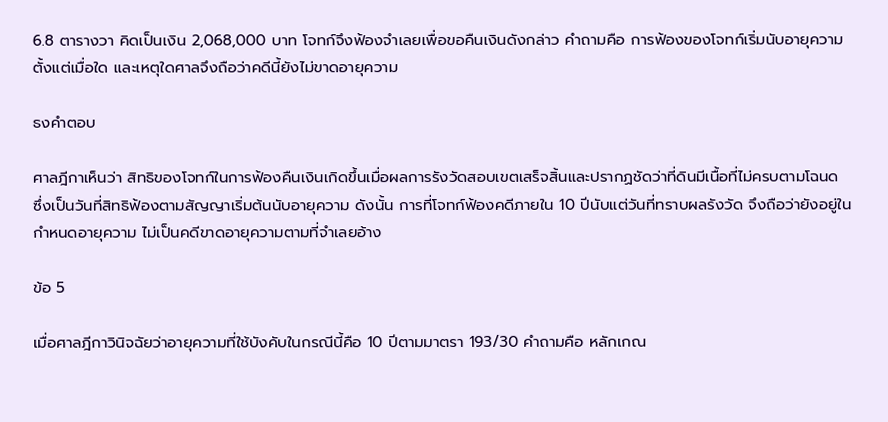6.8 ตารางวา คิดเป็นเงิน 2,068,000 บาท โจทก์จึงฟ้องจำเลยเพื่อขอคืนเงินดังกล่าว คำถามคือ การฟ้องของโจทก์เริ่มนับอายุความตั้งแต่เมื่อใด และเหตุใดศาลจึงถือว่าคดีนี้ยังไม่ขาดอายุความ

ธงคำตอบ

ศาลฎีกาเห็นว่า สิทธิของโจทก์ในการฟ้องคืนเงินเกิดขึ้นเมื่อผลการรังวัดสอบเขตเสร็จสิ้นและปรากฏชัดว่าที่ดินมีเนื้อที่ไม่ครบตามโฉนด ซึ่งเป็นวันที่สิทธิฟ้องตามสัญญาเริ่มต้นนับอายุความ ดังนั้น การที่โจทก์ฟ้องคดีภายใน 10 ปีนับแต่วันที่ทราบผลรังวัด จึงถือว่ายังอยู่ในกำหนดอายุความ ไม่เป็นคดีขาดอายุความตามที่จำเลยอ้าง

ข้อ 5

เมื่อศาลฎีกาวินิจฉัยว่าอายุความที่ใช้บังคับในกรณีนี้คือ 10 ปีตามมาตรา 193/30 คำถามคือ หลักเกณ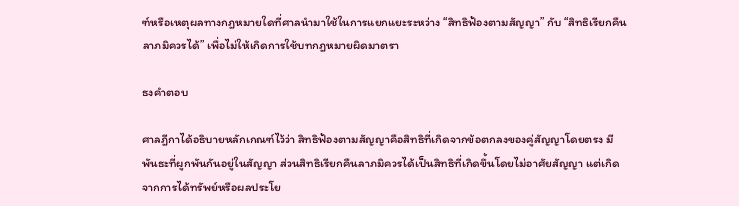ฑ์หรือเหตุผลทางกฎหมายใดที่ศาลนำมาใช้ในการแยกแยะระหว่าง “สิทธิฟ้องตามสัญญา” กับ “สิทธิเรียกคืนลาภมิควรได้” เพื่อไม่ให้เกิดการใช้บทกฎหมายผิดมาตรา

ธงคำตอบ

ศาลฎีกาได้อธิบายหลักเกณฑ์ไว้ว่า สิทธิฟ้องตามสัญญาคือสิทธิที่เกิดจากข้อตกลงของคู่สัญญาโดยตรง มีพันธะที่ผูกพันกันอยู่ในสัญญา ส่วนสิทธิเรียกคืนลาภมิควรได้เป็นสิทธิที่เกิดขึ้นโดยไม่อาศัยสัญญา แต่เกิดจากการได้ทรัพย์หรือผลประโย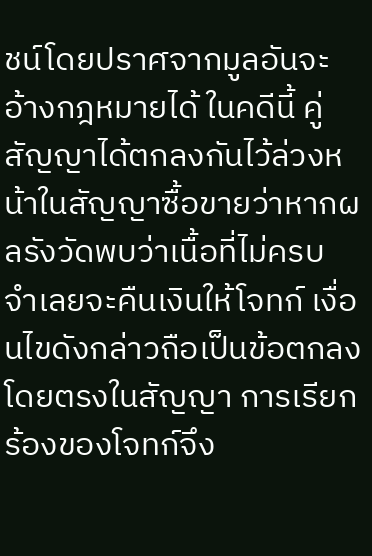ชน์โดยปราศจากมูลอันจะอ้างกฎหมายได้ ในคดีนี้ คู่สัญญาได้ตกลงกันไว้ล่วงหน้าในสัญญาซื้อขายว่าหากผลรังวัดพบว่าเนื้อที่ไม่ครบ จำเลยจะคืนเงินให้โจทก์ เงื่อนไขดังกล่าวถือเป็นข้อตกลงโดยตรงในสัญญา การเรียกร้องของโจทก์จึง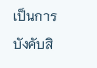เป็นการบังคับสิ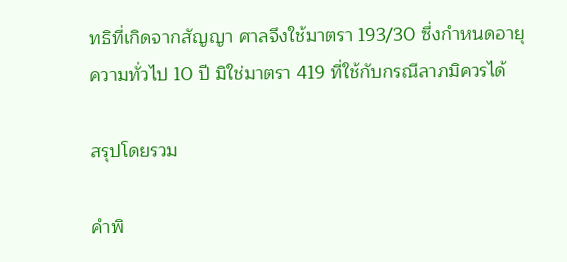ทธิที่เกิดจากสัญญา ศาลจึงใช้มาตรา 193/30 ซึ่งกำหนดอายุความทั่วไป 10 ปี มิใช่มาตรา 419 ที่ใช้กับกรณีลาภมิควรได้

สรุปโดยรวม

คำพิ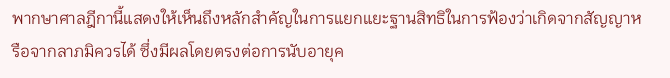พากษาศาลฎีกานี้แสดงให้เห็นถึงหลักสำคัญในการแยกแยะฐานสิทธิในการฟ้องว่าเกิดจากสัญญาหรือจากลาภมิควรได้ ซึ่งมีผลโดยตรงต่อการนับอายุค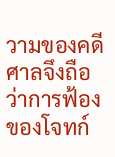วามของคดี ศาลจึงถือว่าการฟ้องของโจทก์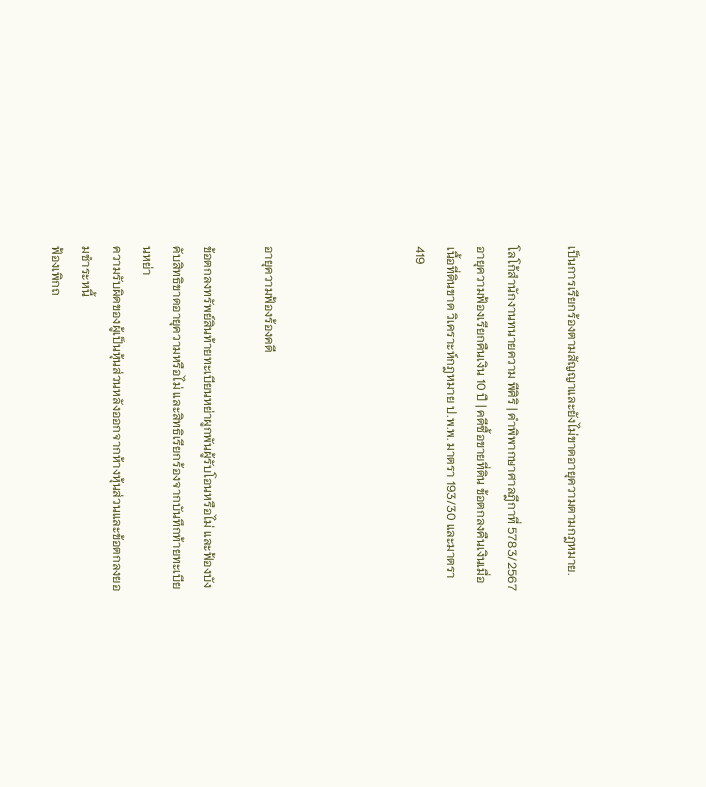เป็นการเรียกร้องตามสัญญาและยังไม่ขาดอายุความตามกฎหมาย.

โลโก้สำนักงานทนายความ พีศิริ | คำพิพากษาศาลฎีกาที่ 5783/2567 อายุความฟ้องเรียกคืนเงิน 10 ปี | คดีซื้อขายที่ดิน ข้อตกลงคืนเงินเมื่อเนื้อที่ดินขาด วิเคราะห์กฎหมาย ป.พ.พ. มาตรา 193/30 และมาตรา 419




อายุความฟ้องร้องคดี

ข้อตกลงทรัพย์สินท้ายทะเบียนหย่าผูกพันผู้รับโอนหรือไม่ และฟ้องบังคับสิทธิขาดอายุความหรือไม่ และสิทธิเรียกร้องจากบันทึกท้ายทะเบียนหย่า
ความรับผิดของผู้เป็นหุ้นส่วนหลังออกจากห้างหุ้นส่วนและข้อตกลงยอมชำระหนี้
ฟ้องเพิกถ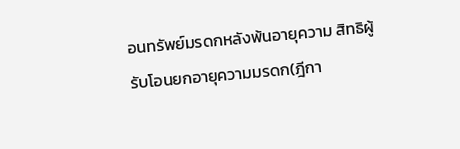อนทรัพย์มรดกหลังพ้นอายุความ สิทธิผู้รับโอนยกอายุความมรดก(ฎีกา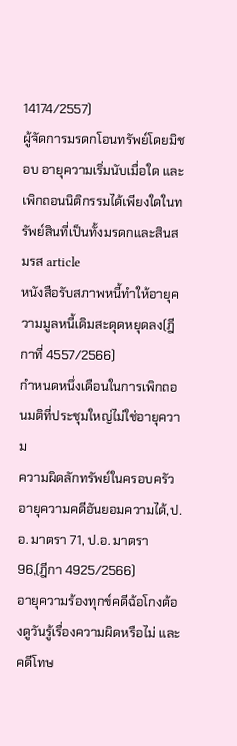14174/2557)
ผู้จัดการมรดกโอนทรัพย์โดยมิชอบ อายุความเริ่มนับเมื่อใด และเพิกถอนนิติกรรมได้เพียงใดในทรัพย์สินที่เป็นทั้งมรดกและสินสมรส article
หนังสือรับสภาพหนี้ทำให้อายุความมูลหนี้เดิมสะดุดหยุดลง(ฎีกาที่ 4557/2566)
กำหนดหนึ่งเดือนในการเพิกถอนมติที่ประชุมใหญ่ไม่ใช่อายุความ
ความผิดลักทรัพย์ในครอบครัว อายุความคดีอันยอมความได้,ป.อ. มาตรา 71, ป.อ. มาตรา 96,(ฎีกา 4925/2566)
อายุความร้องทุกข์คดีฉ้อโกงต้องดูวันรู้เรื่องความผิดหรือไม่ และคดีโทษ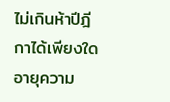ไม่เกินห้าปีฎีกาได้เพียงใด
อายุความ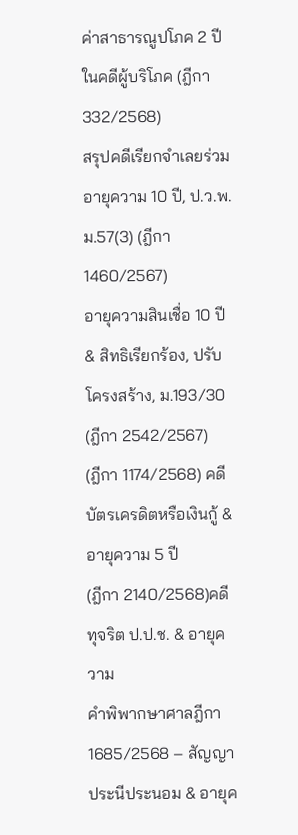ค่าสาธารณูปโภค 2 ปีในคดีผู้บริโภค (ฎีกา 332/2568)
สรุปคดีเรียกจำเลยร่วม อายุความ 10 ปี, ป.ว.พ.ม.57(3) (ฎีกา 1460/2567)
อายุความสินเชื่อ 10 ปี & สิทธิเรียกร้อง, ปรับโครงสร้าง, ม.193/30 (ฎีกา 2542/2567)
(ฎีกา 1174/2568) คดีบัตรเครดิตหรือเงินกู้ & อายุความ 5 ปี
(ฎีกา 2140/2568)คดีทุจริต ป.ป.ช. & อายุความ
คำพิพากษาศาลฎีกา 1685/2568 – สัญญาประนีประนอม & อายุค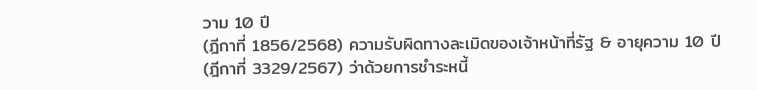วาม 10 ปี
(ฎีกาที่ 1856/2568) ความรับผิดทางละเมิดของเจ้าหน้าที่รัฐ & อายุความ 10 ปี
(ฎีกาที่ 3329/2567) ว่าด้วยการชำระหนี้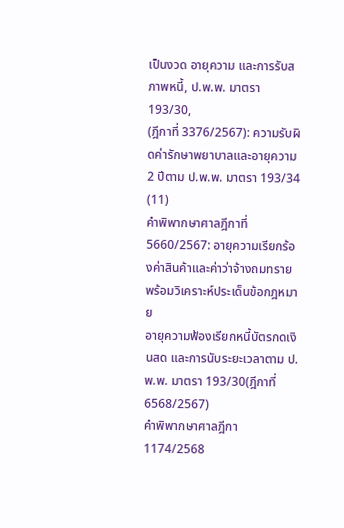เป็นงวด อายุความ และการรับสภาพหนี้, ป.พ.พ. มาตรา 193/30,
(ฎีกาที่ 3376/2567): ความรับผิดค่ารักษาพยาบาลและอายุความ 2 ปีตาม ป.พ.พ. มาตรา 193/34 (11)
คำพิพากษาศาลฎีกาที่ 5660/2567: อายุความเรียกร้องค่าสินค้าและค่าว่าจ้างถมทราย พร้อมวิเคราะห์ประเด็นข้อกฎหมาย
อายุความฟ้องเรียกหนี้บัตรกดเงินสด และการนับระยะเวลาตาม ป.พ.พ. มาตรา 193/30(ฎีกาที่ 6568/2567)
คำพิพากษาศาลฎีกา 1174/2568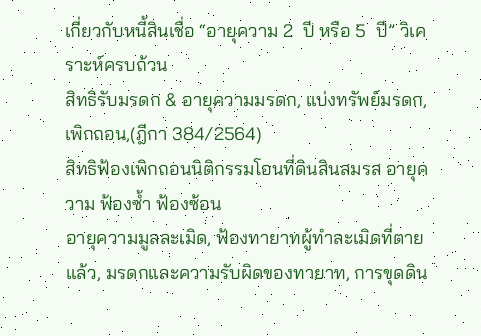เกี่ยวกับหนี้สินเชื่อ “อายุความ 2  ปี หรือ 5  ปี” วิเคราะห์ครบถ้วน
สิทธิรับมรดก & อายุความมรดก, แบ่งทรัพย์มรดก,เพิกถอน,(ฎีกา 384/2564)
สิทธิฟ้องเพิกถอนนิติกรรมโอนที่ดินสินสมรส อายุความ ฟ้องซ้ำ ฟ้องซ้อน
อายุความมูลละเมิด, ฟ้องทายาทผู้ทำละเมิดที่ตายแล้ว, มรดกและความรับผิดของทายาท, การขุดดิน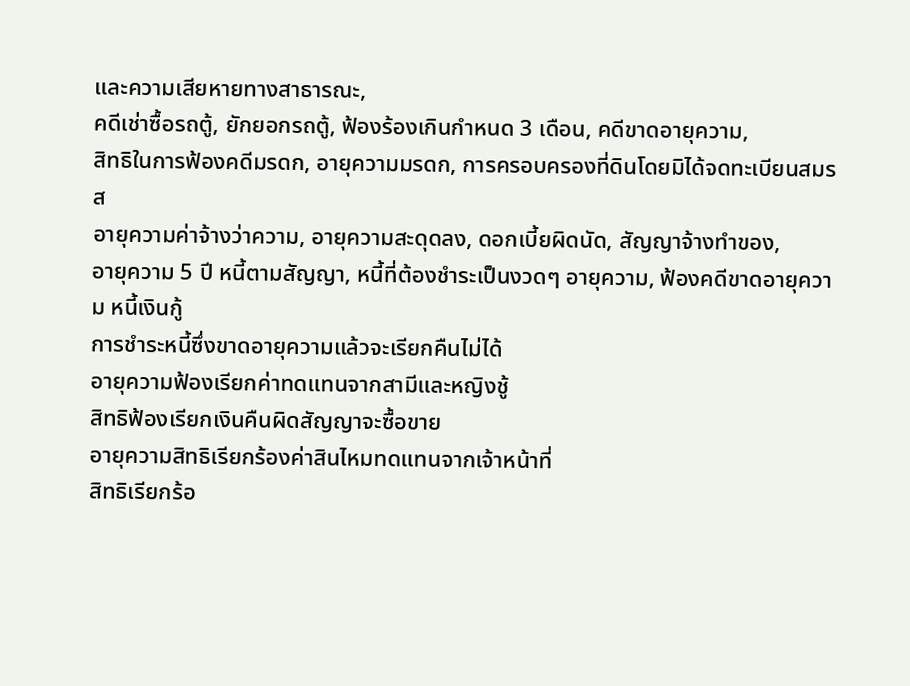และความเสียหายทางสาธารณะ,
คดีเช่าซื้อรถตู้, ยักยอกรถตู้, ฟ้องร้องเกินกำหนด 3 เดือน, คดีขาดอายุความ,
สิทธิในการฟ้องคดีมรดก, อายุความมรดก, การครอบครองที่ดินโดยมิได้จดทะเบียนสมรส
อายุความค่าจ้างว่าความ, อายุความสะดุดลง, ดอกเบี้ยผิดนัด, สัญญาจ้างทำของ,
อายุความ 5 ปี หนี้ตามสัญญา, หนี้ที่ต้องชำระเป็นงวดๆ อายุความ, ฟ้องคดีขาดอายุความ หนี้เงินกู้
การชำระหนี้ซึ่งขาดอายุความแล้วจะเรียกคืนไม่ได้
อายุความฟ้องเรียกค่าทดแทนจากสามีและหญิงชู้
สิทธิฟ้องเรียกเงินคืนผิดสัญญาจะซื้อขาย
อายุความสิทธิเรียกร้องค่าสินไหมทดแทนจากเจ้าหน้าที่
สิทธิเรียกร้อ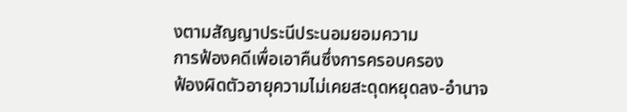งตามสัญญาประนีประนอมยอมความ
การฟ้องคดีเพื่อเอาคืนซึ่งการครอบครอง
ฟ้องผิดตัวอายุความไม่เคยสะดุดหยุดลง-อำนาจ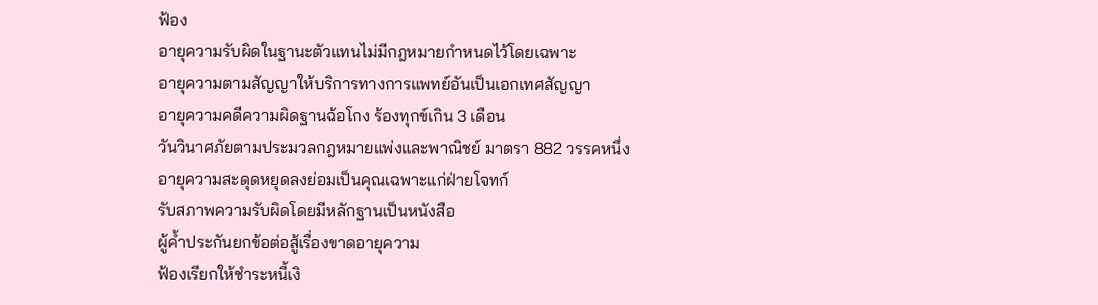ฟ้อง
อายุความรับผิดในฐานะตัวแทนไม่มีกฎหมายกำหนดไว้โดยเฉพาะ
อายุความตามสัญญาให้บริการทางการแพทย์อันเป็นเอกเทศสัญญา
อายุความคดีความผิดฐานฉ้อโกง ร้องทุกข์เกิน 3 เดือน
วันวินาศภัยตามประมวลกฎหมายแพ่งและพาณิชย์ มาตรา 882 วรรคหนึ่ง
อายุความสะดุดหยุดลงย่อมเป็นคุณเฉพาะแก่ฝ่ายโจทก์
รับสภาพความรับผิดโดยมีหลักฐานเป็นหนังสือ
ผู้ค้ำประกันยกข้อต่อสู้เรื่องขาดอายุความ
ฟ้องเรียกให้ชำระหนี้เงิ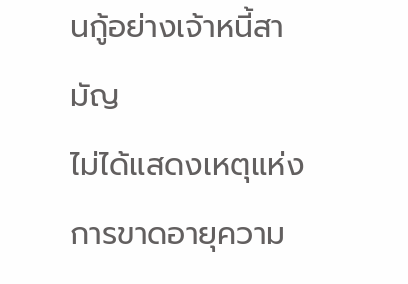นกู้อย่างเจ้าหนี้สามัญ
ไม่ได้แสดงเหตุแห่งการขาดอายุความ